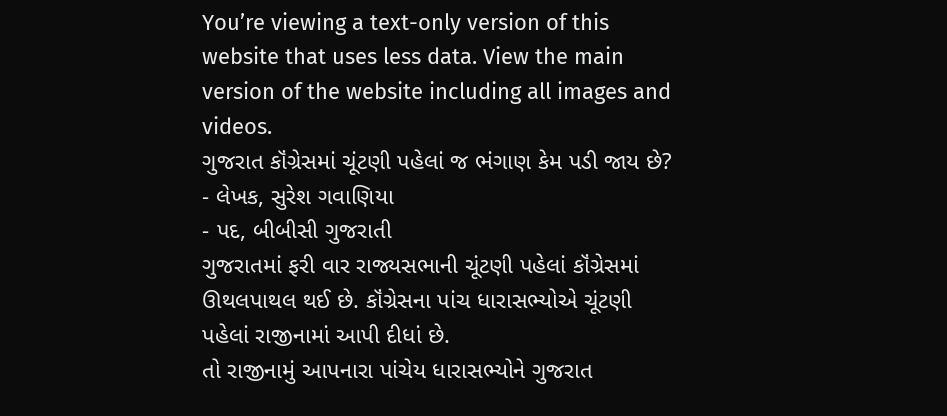You’re viewing a text-only version of this website that uses less data. View the main version of the website including all images and videos.
ગુજરાત કૉંગ્રેસમાં ચૂંટણી પહેલાં જ ભંગાણ કેમ પડી જાય છે?
- લેખક, સુરેશ ગવાણિયા
- પદ, બીબીસી ગુજરાતી
ગુજરાતમાં ફરી વાર રાજ્યસભાની ચૂંટણી પહેલાં કૉંગ્રેસમાં ઊથલપાથલ થઈ છે. કૉંગ્રેસના પાંચ ધારાસભ્યોએ ચૂંટણી પહેલાં રાજીનામાં આપી દીધાં છે.
તો રાજીનામું આપનારા પાંચેય ધારાસભ્યોને ગુજરાત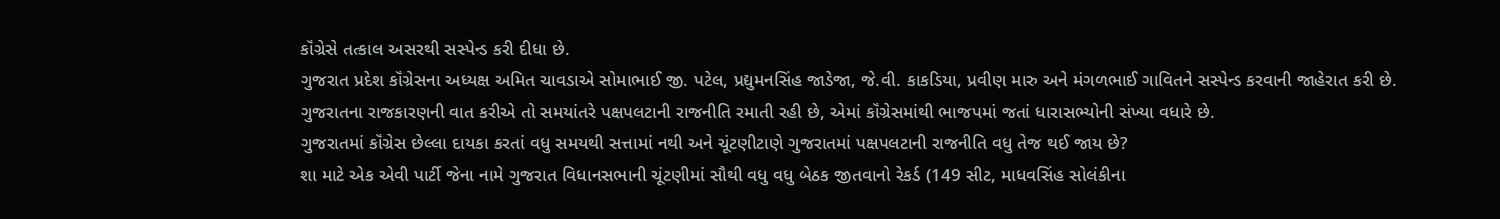કૉંગ્રેસે તત્કાલ અસરથી સસ્પેન્ડ કરી દીધા છે.
ગુજરાત પ્રદેશ કૉંગ્રેસના અધ્યક્ષ અમિત ચાવડાએ સોમાભાઈ જી. પટેલ, પ્રદ્યુમનસિંહ જાડેજા, જે.વી. કાકડિયા, પ્રવીણ મારુ અને મંગળભાઈ ગાવિતને સસ્પેન્ડ કરવાની જાહેરાત કરી છે.
ગુજરાતના રાજકારણની વાત કરીએ તો સમયાંતરે પક્ષપલટાની રાજનીતિ રમાતી રહી છે, એમાં કૉંગ્રેસમાંથી ભાજપમાં જતાં ધારાસભ્યોની સંખ્યા વધારે છે.
ગુજરાતમાં કૉંગ્રેસ છેલ્લા દાયકા કરતાં વધુ સમયથી સત્તામાં નથી અને ચૂંટણીટાણે ગુજરાતમાં પક્ષપલટાની રાજનીતિ વધુ તેજ થઈ જાય છે?
શા માટે એક એવી પાર્ટી જેના નામે ગુજરાત વિધાનસભાની ચૂંટણીમાં સૌથી વધુ વધુ બેઠક જીતવાનો રેકર્ડ (149 સીટ, માધવસિંહ સોલંકીના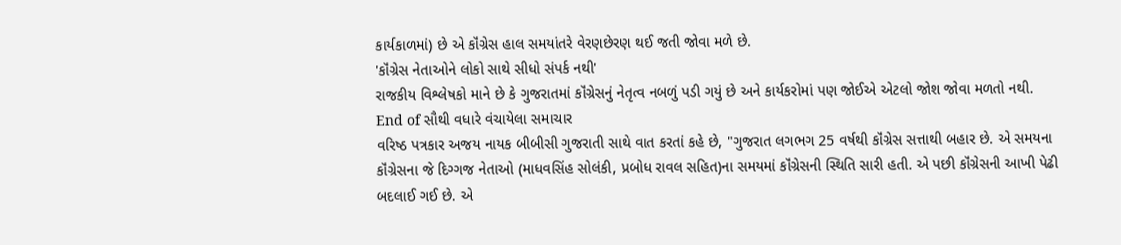કાર્યકાળમાં) છે એ કૉંગ્રેસ હાલ સમયાંતરે વેરણછેરણ થઈ જતી જોવા મળે છે.
'કૉંગ્રેસ નેતાઓને લોકો સાથે સીધો સંપર્ક નથી'
રાજકીય વિશ્લેષકો માને છે કે ગુજરાતમાં કૉંગ્રેસનું નેતૃત્વ નબળું પડી ગયું છે અને કાર્યકરોમાં પણ જોઈએ એટલો જોશ જોવા મળતો નથી.
End of સૌથી વધારે વંચાયેલા સમાચાર
વરિષ્ઠ પત્રકાર અજય નાયક બીબીસી ગુજરાતી સાથે વાત કરતાં કહે છે, "ગુજરાત લગભગ 25 વર્ષથી કૉંગ્રેસ સત્તાથી બહાર છે. એ સમયના કૉંગ્રેસના જે દિગ્ગજ નેતાઓ (માધવસિંહ સોલંકી, પ્રબોધ રાવલ સહિત)ના સમયમાં કૉંગ્રેસની સ્થિતિ સારી હતી. એ પછી કૉંગ્રેસની આખી પેઢી બદલાઈ ગઈ છે. એ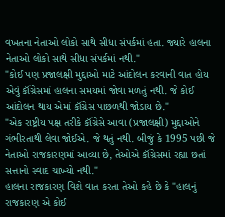વખતના નેતાઓ લોકો સાથે સીધા સંપર્કમાં હતા. જ્યારે હાલના નેતાઓ લોકો સાથે સીધા સંપર્કમાં નથી."
"કોઈ પણ પ્રજાલક્ષી મુદ્દાઓ માટે આંદોલન કરવાની વાત હોય એવું કૉંગ્રેસમાં હાલના સમયમાં જોવા મળતું નથી. જે કોઈ આંદોલન થાય એમાં કૉંગ્રેસ પાછળથી જોડાય છે."
"એક રાષ્ટ્રીય પક્ષ તરીકે કૉંગ્રેસે આવા (પ્રજાલક્ષી) મુદ્દાઓને ગંભીરતાથી લેવા જોઈએ. જે થતું નથી. બીજું કે 1995 પછી જે નેતાઓ રાજકારણમાં આવ્યા છે, તેઓએ કૉંગ્રેસમાં રહ્યા છતાં સત્તાનો સ્વાદ ચાખ્યો નથી."
હાલના રાજકારણ વિશે વાત કરતા તેઓ કહે છે કે "હાલનું રાજકારણ એ કોઈ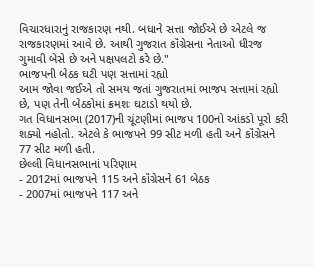વિચારધારાનું રાજકારણ નથી. બધાને સત્તા જોઈએ છે એટલે જ રાજકારણમાં આવે છે. આથી ગુજરાત કૉંગ્રેસના નેતાઓ ધીરજ ગુમાવી બેસે છે અને પક્ષપલટો કરે છે."
ભાજપની બેઠક ઘટી પણ સત્તામાં રહ્યો
આમ જોવા જઈએ તો સમય જતાં ગુજરાતમાં ભાજપ સત્તામાં રહ્યો છે, પણ તેની બેઠકોમાં ક્રમશઃ ઘટાડો થયો છે.
ગત વિધાનસભા (2017)ની ચૂંટણીમાં ભાજપ 100નો આંકડો પૂરો કરી શક્યો નહોતો. એટલે કે ભાજપને 99 સીટ મળી હતી અને કૉંગ્રેસને 77 સીટ મળી હતી.
છેલ્લી વિધાનસભાનાં પરિણામ
- 2012માં ભાજપને 115 અને કૉંગ્રેસને 61 બેઠક
- 2007માં ભાજપને 117 અને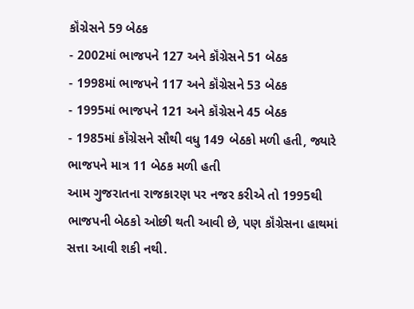કૉંગ્રેસને 59 બેઠક
- 2002માં ભાજપને 127 અને કૉંગ્રેસને 51 બેઠક
- 1998માં ભાજપને 117 અને કૉંગ્રેસને 53 બેઠક
- 1995માં ભાજપને 121 અને કૉંગ્રેસને 45 બેઠક
- 1985માં કૉંગ્રેસને સૌથી વધુ 149 બેઠકો મળી હતી, જ્યારે ભાજપને માત્ર 11 બેઠક મળી હતી
આમ ગુજરાતના રાજકારણ પર નજર કરીએ તો 1995થી ભાજપની બેઠકો ઓછી થતી આવી છે, પણ કૉંગ્રેસના હાથમાં સત્તા આવી શકી નથી.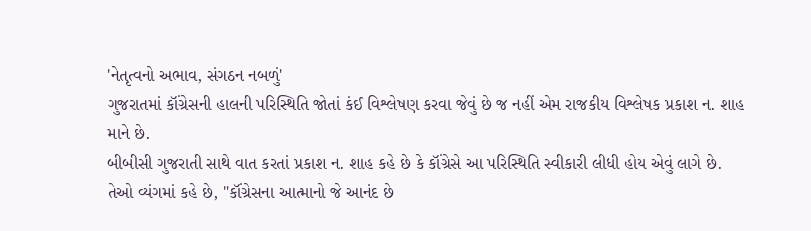'નેતૃત્વનો અભાવ, સંગઠન નબળું'
ગુજરાતમાં કૉંગ્રેસની હાલની પરિસ્થિતિ જોતાં કંઈ વિશ્લેષણ કરવા જેવું છે જ નહીં એમ રાજકીય વિશ્લેષક પ્રકાશ ન. શાહ માને છે.
બીબીસી ગુજરાતી સાથે વાત કરતાં પ્રકાશ ન. શાહ કહે છે કે કૉંગ્રેસે આ પરિસ્થિતિ સ્વીકારી લીધી હોય એવું લાગે છે.
તેઓ વ્યંગમાં કહે છે, "કૉંગ્રેસના આત્માનો જે આનંદ છે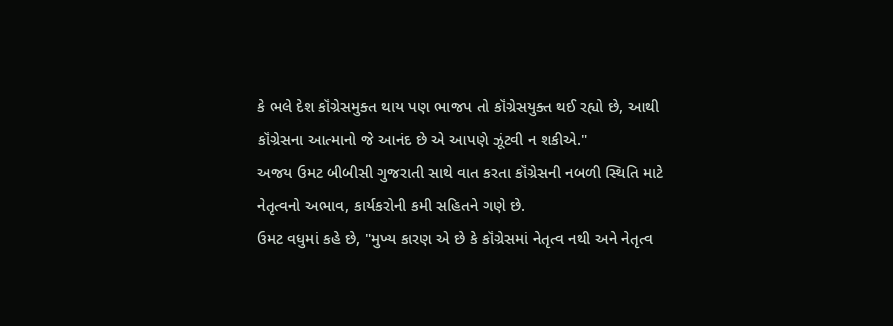કે ભલે દેશ કૉંગ્રેસમુક્ત થાય પણ ભાજપ તો કૉંગ્રેસયુક્ત થઈ રહ્યો છે, આથી કૉંગ્રેસના આત્માનો જે આનંદ છે એ આપણે ઝૂંટવી ન શકીએ."
અજય ઉમટ બીબીસી ગુજરાતી સાથે વાત કરતા કૉંગ્રેસની નબળી સ્થિતિ માટે નેતૃત્વનો અભાવ, કાર્યકરોની કમી સહિતને ગણે છે.
ઉમટ વધુમાં કહે છે, "મુખ્ય કારણ એ છે કે કૉંગ્રેસમાં નેતૃત્વ નથી અને નેતૃત્વ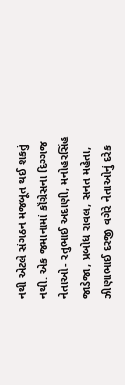નથી એટલે સંગઠન મજબૂત થઈ શકતું નથી. એક જમાનામાં કૉંગ્રેસના દિગ્ગજ નેતાઓ- રતુભાઈ અદાણી, મનોહરસિંહ જાડેજા, પ્રબોધ રાવલ, સનત મહેતા, ઝીણાભાઈ દરજી વગેરે નેતાઓનું દરેક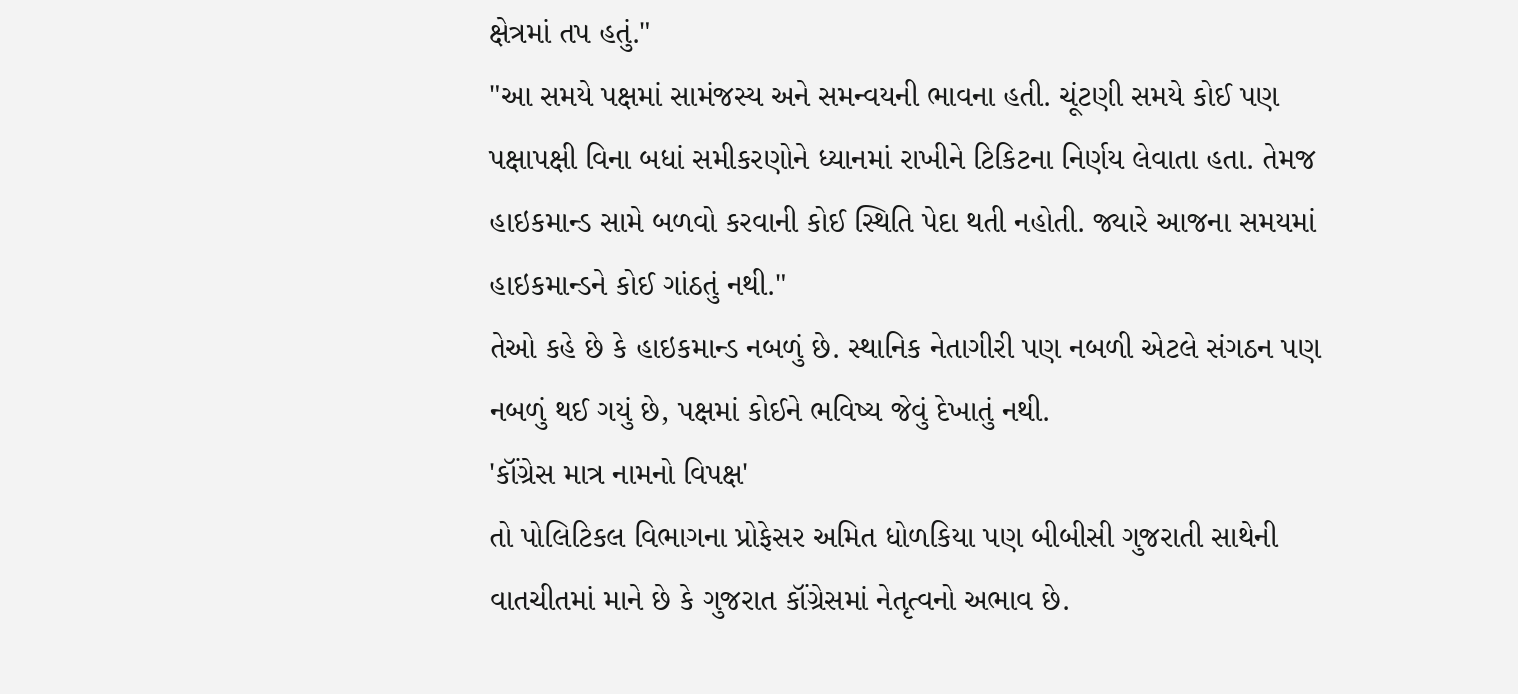ક્ષેત્રમાં તપ હતું."
"આ સમયે પક્ષમાં સામંજસ્ય અને સમન્વયની ભાવના હતી. ચૂંટણી સમયે કોઈ પણ પક્ષાપક્ષી વિના બધાં સમીકરણોને ધ્યાનમાં રાખીને ટિકિટના નિર્ણય લેવાતા હતા. તેમજ હાઇકમાન્ડ સામે બળવો કરવાની કોઈ સ્થિતિ પેદા થતી નહોતી. જ્યારે આજના સમયમાં હાઇકમાન્ડને કોઈ ગાંઠતું નથી."
તેઓ કહે છે કે હાઇકમાન્ડ નબળું છે. સ્થાનિક નેતાગીરી પણ નબળી એટલે સંગઠન પણ નબળું થઈ ગયું છે, પક્ષમાં કોઈને ભવિષ્ય જેવું દેખાતું નથી.
'કૉંગ્રેસ માત્ર નામનો વિપક્ષ'
તો પોલિટિકલ વિભાગના પ્રોફેસર અમિત ધોળકિયા પણ બીબીસી ગુજરાતી સાથેની વાતચીતમાં માને છે કે ગુજરાત કૉંગ્રેસમાં નેતૃત્વનો અભાવ છે.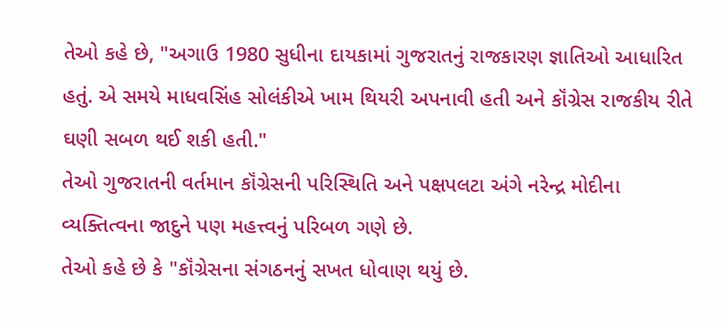તેઓ કહે છે, "અગાઉ 1980 સુધીના દાયકામાં ગુજરાતનું રાજકારણ જ્ઞાતિઓ આધારિત હતું. એ સમયે માધવસિંહ સોલંકીએ ખામ થિયરી અપનાવી હતી અને કૉંગ્રેસ રાજકીય રીતે ઘણી સબળ થઈ શકી હતી."
તેઓ ગુજરાતની વર્તમાન કૉંગ્રેસની પરિસ્થિતિ અને પક્ષપલટા અંગે નરેન્દ્ર મોદીના વ્યક્તિત્વના જાદુને પણ મહત્ત્વનું પરિબળ ગણે છે.
તેઓ કહે છે કે "કૉંગ્રેસના સંગઠનનું સખત ધોવાણ થયું છે.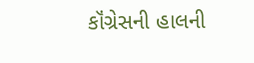કૉંગ્રેસની હાલની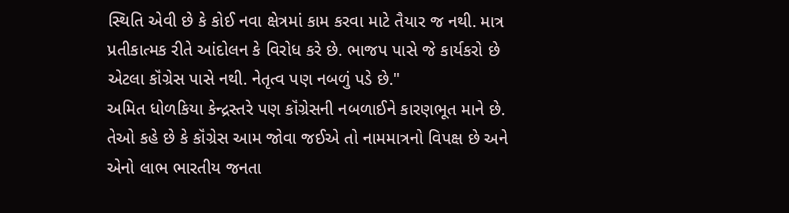સ્થિતિ એવી છે કે કોઈ નવા ક્ષેત્રમાં કામ કરવા માટે તૈયાર જ નથી. માત્ર પ્રતીકાત્મક રીતે આંદોલન કે વિરોધ કરે છે. ભાજપ પાસે જે કાર્યકરો છે એટલા કૉંગ્રેસ પાસે નથી. નેતૃત્વ પણ નબળું પડે છે."
અમિત ધોળકિયા કેન્દ્રસ્તરે પણ કૉંગ્રેસની નબળાઈને કારણભૂત માને છે.
તેઓ કહે છે કે કૉંગ્રેસ આમ જોવા જઈએ તો નામમાત્રનો વિપક્ષ છે અને એનો લાભ ભારતીય જનતા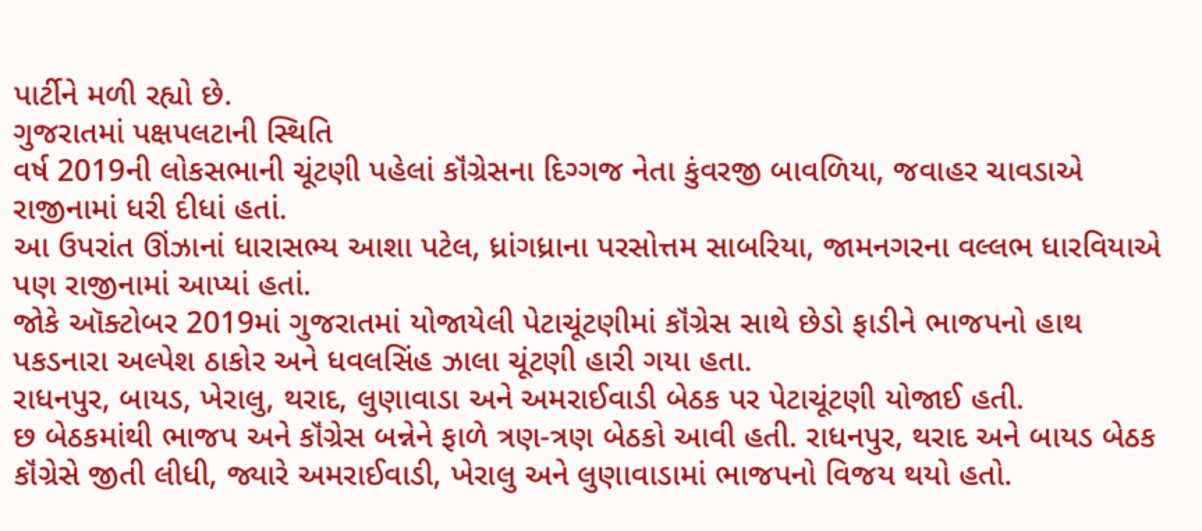પાર્ટીને મળી રહ્યો છે.
ગુજરાતમાં પક્ષપલટાની સ્થિતિ
વર્ષ 2019ની લોકસભાની ચૂંટણી પહેલાં કૉંગ્રેસના દિગ્ગજ નેતા કુંવરજી બાવળિયા, જવાહર ચાવડાએ રાજીનામાં ધરી દીધાં હતાં.
આ ઉપરાંત ઊંઝાનાં ધારાસભ્ય આશા પટેલ, ધ્રાંગધ્રાના પરસોત્તમ સાબરિયા, જામનગરના વલ્લભ ધારવિયાએ પણ રાજીનામાં આપ્યાં હતાં.
જોકે ઑક્ટોબર 2019માં ગુજરાતમાં યોજાયેલી પેટાચૂંટણીમાં કૉંગ્રેસ સાથે છેડો ફાડીને ભાજપનો હાથ પકડનારા અલ્પેશ ઠાકોર અને ધવલસિંહ ઝાલા ચૂંટણી હારી ગયા હતા.
રાધનપુર, બાયડ, ખેરાલુ, થરાદ, લુણાવાડા અને અમરાઈવાડી બેઠક પર પેટાચૂંટણી યોજાઈ હતી.
છ બેઠકમાંથી ભાજપ અને કૉંગ્રેસ બન્નેને ફાળે ત્રણ-ત્રણ બેઠકો આવી હતી. રાધનપુર, થરાદ અને બાયડ બેઠક કૉંગ્રેસે જીતી લીધી, જ્યારે અમરાઈવાડી, ખેરાલુ અને લુણાવાડામાં ભાજપનો વિજય થયો હતો.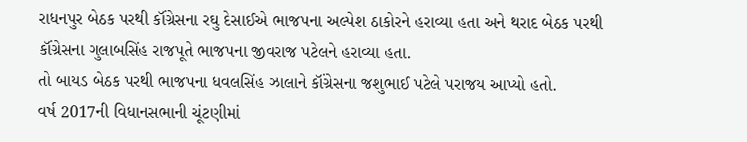રાધનપુર બેઠક પરથી કૉંગ્રેસના રઘુ દેસાઈએ ભાજપના અલ્પેશ ઠાકોરને હરાવ્યા હતા અને થરાદ બેઠક પરથી કૉંગ્રેસના ગુલાબસિંહ રાજપૂતે ભાજપના જીવરાજ પટેલને હરાવ્યા હતા.
તો બાયડ બેઠક પરથી ભાજપના ધવલસિંહ ઝાલાને કૉંગ્રેસના જશુભાઈ પટેલે પરાજય આપ્યો હતો.
વર્ષ 2017ની વિધાનસભાની ચૂંટણીમાં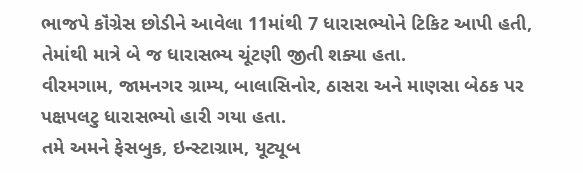ભાજપે કૉંગ્રેસ છોડીને આવેલા 11માંથી 7 ધારાસભ્યોને ટિકિટ આપી હતી, તેમાંથી માત્રે બે જ ધારાસભ્ય ચૂંટણી જીતી શક્યા હતા.
વીરમગામ, જામનગર ગ્રામ્ય, બાલાસિનોર, ઠાસરા અને માણસા બેઠક પર પક્ષપલટુ ધારાસભ્યો હારી ગયા હતા.
તમે અમને ફેસબુક, ઇન્સ્ટાગ્રામ, યૂટ્યૂબ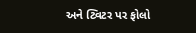અને ટ્વિટર પર ફોલો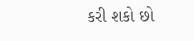કરી શકો છો